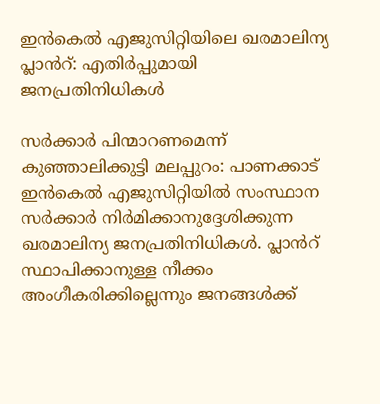ഇന്‍കെല്‍ എജുസിറ്റിയിലെ ഖരമാലിന്യ പ്ലാൻറ്: എതിർപ്പുമായി ജനപ്രതിനിധികള്‍

സര്‍ക്കാര്‍ പിന്മാറണമെന്ന് കുഞ്ഞാലിക്കുട്ടി മലപ്പുറം: പാണക്കാട് ഇന്‍കെല്‍ എജുസിറ്റിയില്‍ സംസ്ഥാന സർക്കാർ നിർമിക്കാനുദ്ദേശിക്കുന്ന ഖരമാലിന്യ ജനപ്രതിനിധികൾ. പ്ലാൻറ് സ്ഥാപിക്കാനുള്ള നീക്കം അംഗീകരിക്കില്ലെന്നും ജനങ്ങള്‍ക്ക്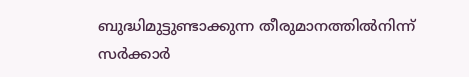ബുദ്ധിമുട്ടുണ്ടാക്കുന്ന തീരുമാനത്തില്‍നിന്ന് സര്‍ക്കാര്‍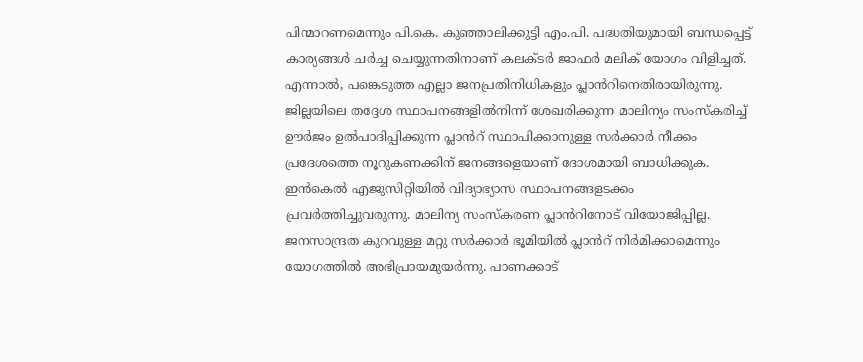പിന്മാറണമെന്നും പി.കെ. കുഞ്ഞാലിക്കുട്ടി എം.പി. പദ്ധതിയുമായി ബന്ധപ്പെട്ട് കാര്യങ്ങള്‍ ചര്‍ച്ച ചെയ്യുന്നതിനാണ് കലക്ടര്‍ ജാഫർ മലിക് യോഗം വിളിച്ചത്. എന്നാല്‍, പങ്കെടുത്ത എല്ലാ ജനപ്രതിനിധികളും പ്ലാൻറിനെതിരായിരുന്നു. ജില്ലയിലെ തദ്ദേശ സ്ഥാപനങ്ങളില്‍നിന്ന് ശേഖരിക്കുന്ന മാലിന്യം സംസ്‌കരിച്ച് ഊര്‍ജം ഉല്‍പാദിപ്പിക്കുന്ന പ്ലാൻറ് സ്ഥാപിക്കാനുള്ള സര്‍ക്കാര്‍ നീക്കം പ്രദേശത്തെ നൂറുകണക്കിന് ജനങ്ങളെയാണ് ദോശമായി ബാധിക്കുക. ഇന്‍കെല്‍ എജുസിറ്റിയില്‍ വിദ്യാഭ്യാസ സ്ഥാപനങ്ങളടക്കം പ്രവര്‍ത്തിച്ചുവരുന്നു. മാലിന്യ സംസ്‌കരണ പ്ലാൻറിനോട് വിയോജിപ്പില്ല. ജനസാന്ദ്രത കുറവുള്ള മറ്റു സര്‍ക്കാര്‍ ഭൂമിയില്‍ പ്ലാൻറ് നിര്‍മിക്കാമെന്നും യോഗത്തില്‍ അഭിപ്രായമുയര്‍ന്നു. പാണക്കാട്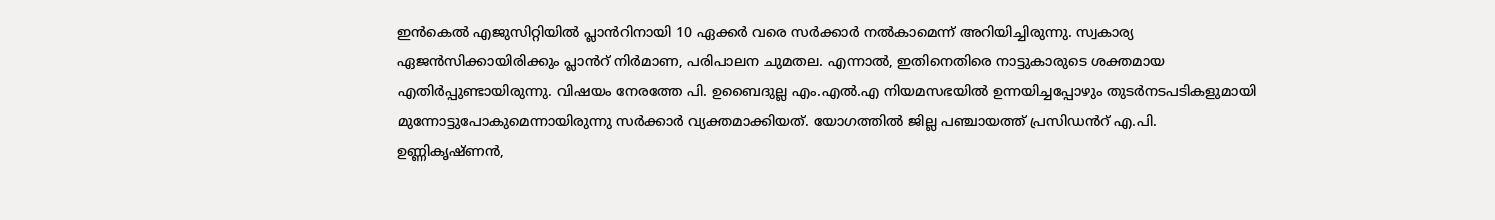ഇന്‍കെല്‍ എജുസിറ്റിയില്‍ പ്ലാൻറിനായി 10 ഏക്കര്‍ വരെ സര്‍ക്കാര്‍ നല്‍കാമെന്ന് അറിയിച്ചിരുന്നു. സ്വകാര്യ ഏജന്‍സിക്കായിരിക്കും പ്ലാൻറ് നിര്‍മാണ, പരിപാലന ചുമതല. എന്നാല്‍, ഇതിനെതിരെ നാട്ടുകാരുടെ ശക്തമായ എതിര്‍പ്പുണ്ടായിരുന്നു. വിഷയം നേരത്തേ പി. ഉബൈദുല്ല എം.എൽ.എ നിയമസഭയിൽ ഉന്നയിച്ചപ്പോഴും തുടർനടപടികളുമായി മുന്നോട്ടുപോകുമെന്നായിരുന്നു സർക്കാർ വ്യക്തമാക്കിയത്. യോഗത്തിൽ ജില്ല പഞ്ചായത്ത് പ്രസിഡൻറ് എ.പി. ഉണ്ണികൃഷ്ണൻ,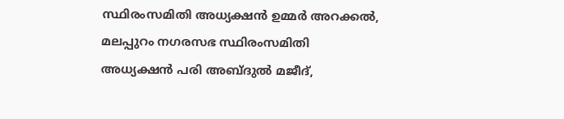സ്ഥിരംസമിതി അധ്യക്ഷൻ ഉമ്മർ അറക്കൽ, മലപ്പുറം നഗരസഭ സ്ഥിരംസമിതി അധ്യക്ഷൻ പരി അബ്ദുൽ മജീദ്,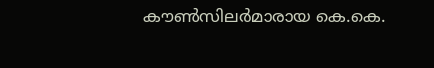കൗൺസിലർമാരായ കെ.കെ.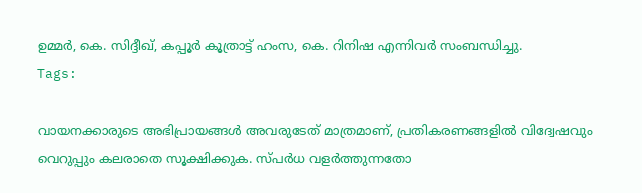ഉമ്മര്‍, കെ. സിദ്ദീഖ്, കപ്പൂർ കൂത്രാട്ട് ഹംസ, കെ. റിനിഷ എന്നിവർ സംബന്ധിച്ചു.
Tags:

വായനക്കാരുടെ അഭിപ്രായങ്ങള്‍ അവരുടേത് മാത്രമാണ്, പ്രതികരണങ്ങളിൽ വിദ്വേഷവും വെറുപ്പും കലരാതെ സൂക്ഷിക്കുക. സ്പർധ വളർത്തുന്നതോ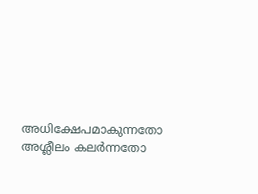അധിക്ഷേപമാകുന്നതോ അശ്ലീലം കലർന്നതോ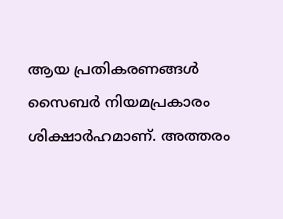ആയ പ്രതികരണങ്ങൾ സൈബർ നിയമപ്രകാരം ശിക്ഷാർഹമാണ്. അത്തരം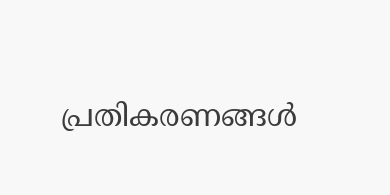പ്രതികരണങ്ങൾ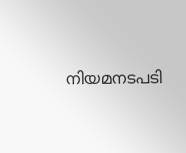നിയമനടപടി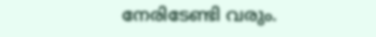നേരിടേണ്ടി വരും.